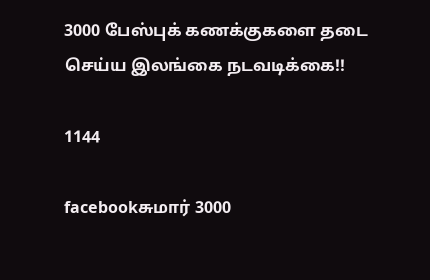3000 பேஸ்புக் கணக்குகளை தடை செய்ய இலங்கை நடவடிக்கை!!

1144

facebookசுமார் 3000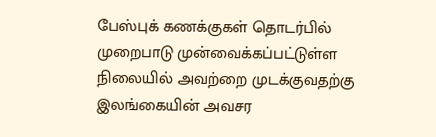பேஸ்புக் கணக்குகள் தொடர்பில் முறைபாடு முன்வைக்கப்பட்டுள்ள நிலையில் அவற்றை முடக்குவதற்கு இலங்கையின் அவசர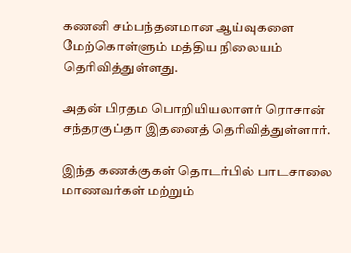கணனி சம்பந்தனமான ஆய்வுகளை மேற்கொள்ளும் மத்திய நிலையம் தெரிவித்துள்ளது.

அதன் பிரதம பொறியியலாளர் ரொசான் சந்தரகுப்தா இதனைத் தெரிவித்துள்ளார்.

இந்த கணக்குகள் தொடர்பில் பாடசாலை மாணவர்கள் மற்றும்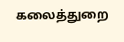கலைத்துறை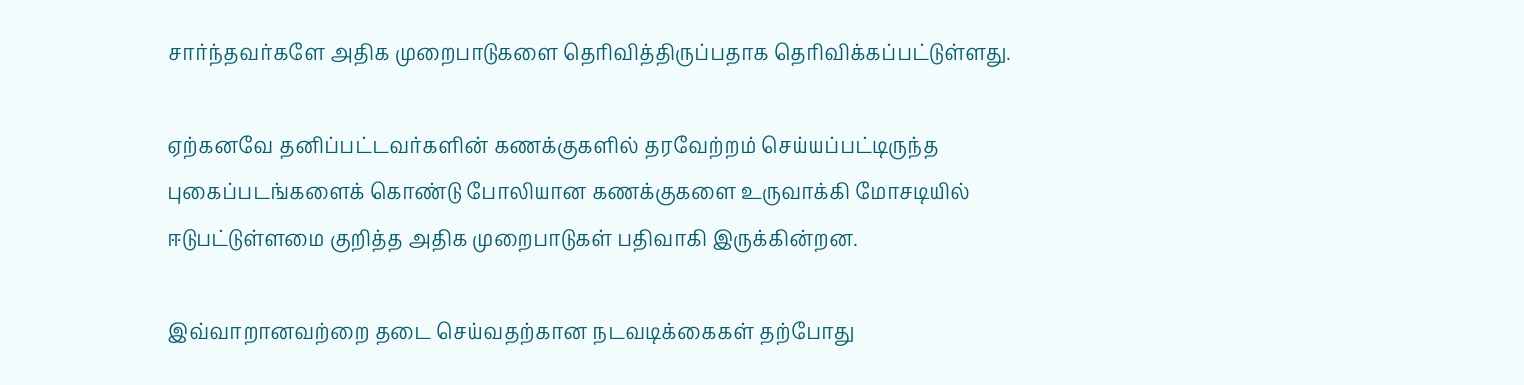சார்ந்தவர்களே அதிக முறைபாடுகளை தெரிவித்திருப்பதாக தெரிவிக்கப்பட்டுள்ளது.

ஏற்கனவே தனிப்பட்டவர்களின் கணக்குகளில் தரவேற்றம் செய்யப்பட்டிருந்த புகைப்படங்களைக் கொண்டு போலியான கணக்குகளை உருவாக்கி மோசடியில் ஈடுபட்டுள்ளமை குறித்த அதிக முறைபாடுகள் பதிவாகி இருக்கின்றன.

இவ்வாறானவற்றை தடை செய்வதற்கான நடவடிக்கைகள் தற்போது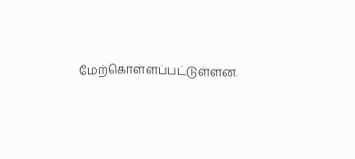மேற்கொள்ளப்பட்டுள்ளன.